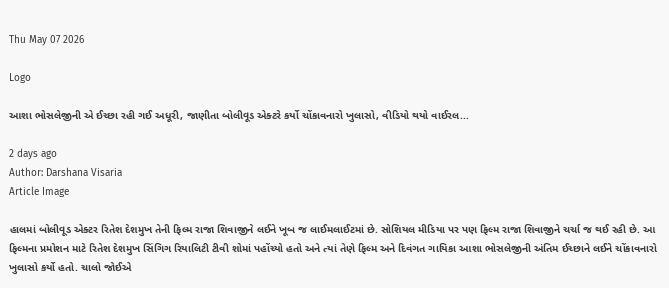Thu May 07 2026

Logo

આશા ભોસલેજીની એ ઈચ્છા રહી ગઈ અધૂરી, જાણીતા બોલીવૂડ એક્ટરે કર્યો ચોંકાવનારો ખુલાસો, વીડિયો થયો વાઈરલ...

2 days ago
Author: Darshana Visaria
Article Image

હાલમાં બોલીવૂડ એક્ટર રિતેશ દેશમુખ તેની ફિલ્મ રાજા શિવાજીને લઈને ખૂબ જ લાઈમલાઈટમાં છે. સોશિયલ મીડિયા પર પણ ફિલ્મ રાજા શિવાજીને ચર્ચા જ થઈ રહી છે. આ ફિલ્મના પ્રમોશન માટે રિતેશ દેશમુખ સિંગિગ રિયાલિટી ટીવી શોમાં પહોંચ્યો હતો અને ત્યાં તેણે ફિલ્મ અને દિવંગત ગાયિકા આશા ભોસલેજીની અંતિમ ઈચ્છાને લઈને ચોંકાવનારો ખુલાસો કર્યો હતો. ચાલો જોઈએ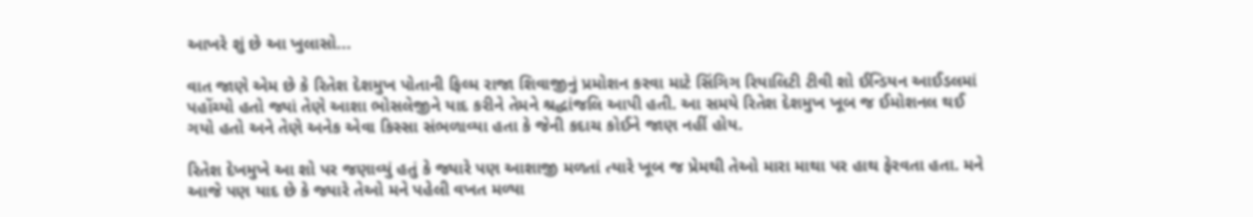આખરે શું છે આ ખુલાસો...

વાત જાણે એમ છે કે રિતેશ દેશમુખ પોતાની ફિલ્મ રાજા શિવાજીનું પ્રમોશન કરવા માટે સિંગિગ રિયાલિટી ટીવી શો ઈન્ડિયન આઈડલમાં પહોંચ્યો હતો જ્યાં તેણે આશા ભોસલેજીને યાદ કરીને તેમને શ્રદ્ધાંજલિ આપી હતી. આ સમયે રિતેશ દેશમુખ ખૂબ જ ઈમોશનલ થઈ ગયો હતો અને તેણે અનેક એવા કિસ્સા સંભળાવ્યા હતા કે જેની કદાચ કોઈને જાણ નહીં હોય.

રિતેશ દેખમુખે આ શો પર જણાવ્યું હતું કે જ્યારે પણ આશાજી મળતાં ત્યારે ખૂબ જ પ્રેમથી તેઓ મારા માથા પર હાથ ફેરવતા હતા. મને આજે પણ યાદ છે કે જ્યારે તેઓ મને પહેલી વખત મળ્યા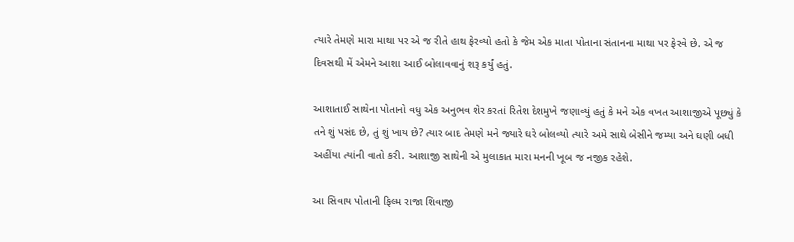ત્યારે તેમણે મારા માથા પર એ જ રીતે હાથ ફેરવ્યો હતો કે જેમ એક માતા પોતાના સંતાનના માથા પર ફેરવે છે. એ જ દિવસથી મેં એમને આશા આઈ બોલાવવાનું શરૂ કર્યું હતું.

આશાતાઈ સાથેના પોતાનો વધુ એક અનુભવ શેર કરતાં રિતેશ દેશમુખે જણાવ્યું હતું કે મને એક વખત આશાજીએ પૂછ્યું કે તને શું પસંદ છે, તું શું ખાય છે? ત્યાર બાદ તેમણે મને જ્યારે ઘરે બોલવ્યો ત્યારે અમે સાથે બેસીને જમ્યા અને ઘણી બધી અહીંયા ત્યાંની વાતો કરી. આશાજી સાથેની એ મુલાકાત મારા મનની ખૂબ જ નજીક રહેશે.

આ સિવાય પોતાની ફિલ્મ રાજા શિવાજી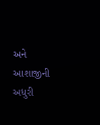અને આશાજીની અધુરી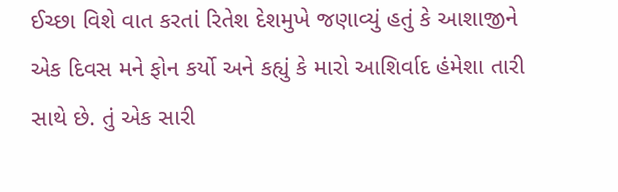ઈચ્છા વિશે વાત કરતાં રિતેશ દેશમુખે જણાવ્યું હતું કે આશાજીને એક દિવસ મને ફોન કર્યો અને કહ્યું કે મારો આશિર્વાદ હંમેશા તારી સાથે છે. તું એક સારી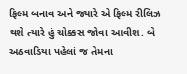ફિલ્મ બનાવ અને જ્યારે એ ફિલ્મ રીલિઝ થશે ત્યારે હું ચોક્કસ જોવા આવીશ. બે અઠવાડિયા પહેલાં જ તેમના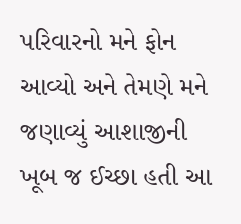પરિવારનો મને ફોન આવ્યો અને તેમણે મને જણાવ્યું આશાજીની ખૂબ જ ઈચ્છા હતી આ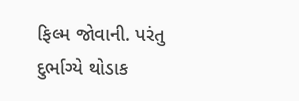ફિલ્મ જોવાની. પરંતુ દુર્ભાગ્યે થોડાક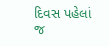દિવસ પહેલાં જ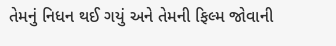તેમનું નિધન થઈ ગયું અને તેમની ફિલ્મ જોવાની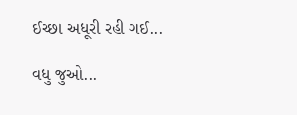ઈચ્છા અધૂરી રહી ગઈ...

વધુ જુઓ...